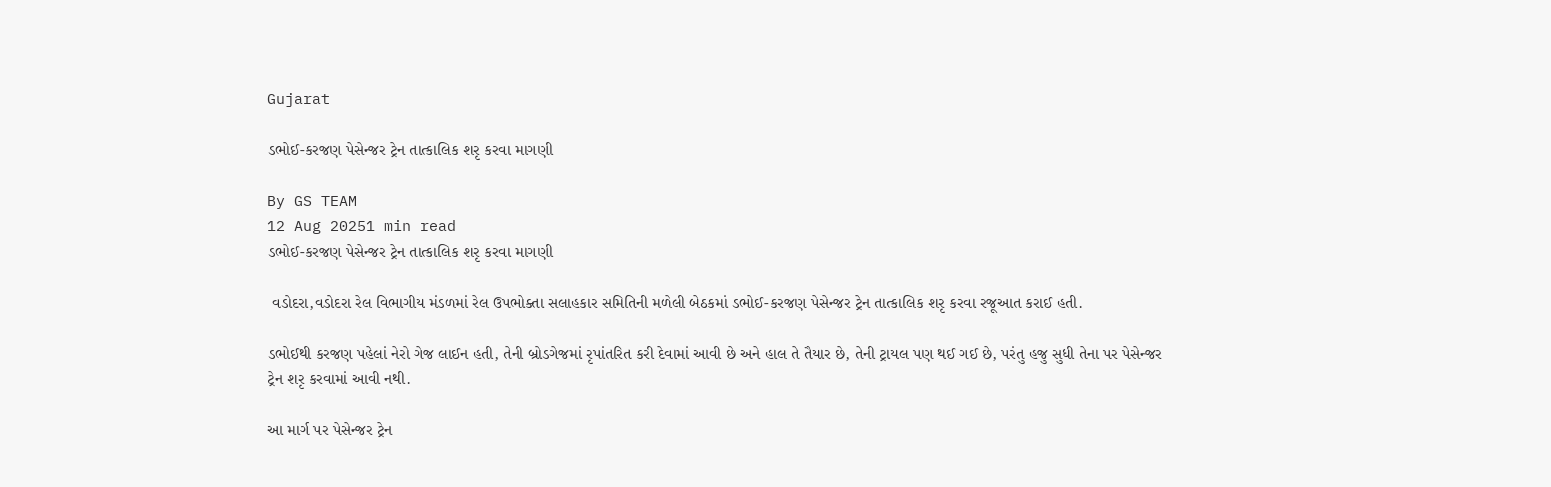Gujarat

ડભોઈ-કરજણ પેસેન્જર ટ્રેન તાત્કાલિક શરૃ કરવા માગણી

By GS TEAM
12 Aug 20251 min read
ડભોઈ-કરજણ પેસેન્જર ટ્રેન તાત્કાલિક શરૃ કરવા માગણી

 વડોદરા,વડોદરા રેલ વિભાગીય મંડળમાં રેલ ઉપભોક્તા સલાહકાર સમિતિની મળેલી બેઠકમાં ડભોઈ-કરજણ પેસેન્જર ટ્રેન તાત્કાલિક શરૃ કરવા રજૂઆત કરાઈ હતી.

ડભોઈથી કરજણ પહેલાં નેરો ગેજ લાઈન હતી, તેની બ્રોડગેજમાં રૃપાંતરિત કરી દેવામાં આવી છે અને હાલ તે તૈયાર છે, તેની ટ્રાયલ પણ થઈ ગઈ છે, પરંતુ હજુ સુધી તેના પર પેસેન્જર ટ્રેન શરૃ કરવામાં આવી નથી.

આ માર્ગ પર પેસેન્જર ટ્રેન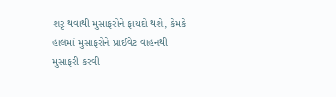શરૃ થવાથી મુસાફરોને ફાયદો થશે, કેમકે હાલમાં મુસાફરોને પ્રાઈવેટ વાહનથી મુસાફરી કરવી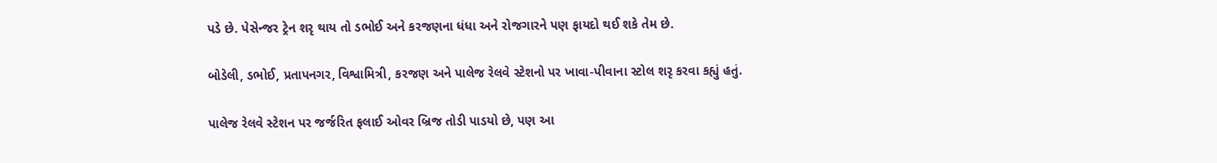પડે છે. પેસેન્જર ટ્રેન શરૃ થાય તો ડભોઈ અને કરજણના ધંધા અને રોજગારને પણ ફાયદો થઈ શકે તેમ છે.

બોડેલી, ડભોઈ, પ્રતાપનગર, વિશ્વામિત્રી, કરજણ અને પાલેજ રેલવે સ્ટેશનો પર ખાવા-પીવાના સ્ટોલ શરૃ કરવા કહ્યું હતું.

પાલેજ રેલવે સ્ટેશન પર જર્જરિત ફલાઈ ઓવર બ્રિજ તોડી પાડયો છે, પણ આ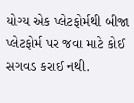યોગ્ય એક પ્લેટફોર્મથી બીજા પ્લેટફોર્મ પર જવા માટે કોઈ સગવડ કરાઈ નથી.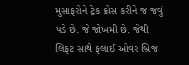મુસાફરોને ટ્રેક ક્રોસ કરીને જ જવું પડે છે. જે જોખમી છે. જેથી લિફટ સાથે ફલાઈ ઓવર બ્રિજ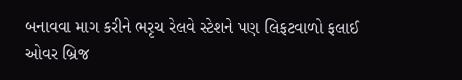બનાવવા માગ કરીને ભરૃચ રેલવે સ્ટેશને પણ લિફટવાળો ફલાઈ ઓવર બ્રિજ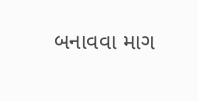બનાવવા માગ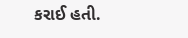કરાઈ હતી.